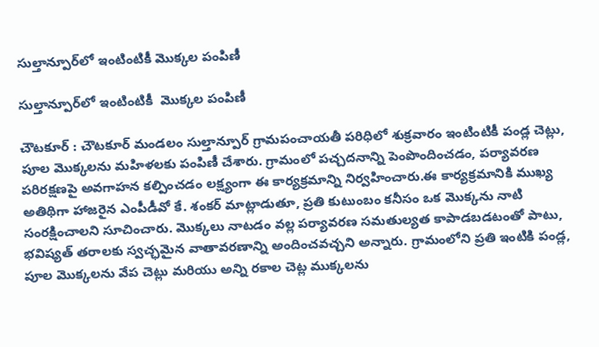సుల్తాన్పూర్‌లో ఇంటింటికీ మొక్కల పంపిణీ

సుల్తాన్పూర్‌లో ఇంటింటికీ  మొక్కల పంపిణీ

చౌటకూర్ : చౌటకూర్ మండలం సుల్తాన్పూర్ గ్రామపంచాయతీ పరిధిలో శుక్రవారం ఇంటింటికీ పండ్ల చెట్లు, పూల మొక్కలను మహిళలకు పంపిణీ చేశారు. గ్రామంలో పచ్చదనాన్ని పెంపొందించడం, పర్యావరణ పరిరక్షణపై అవగాహన కల్పించడం లక్ష్యంగా ఈ కార్యక్రమాన్ని నిర్వహించారు.ఈ కార్యక్రమానికి ముఖ్య అతిథిగా హాజరైన ఎంపీడీవో కే. శంకర్ మాట్లాడుతూ, ప్రతి కుటుంబం కనీసం ఒక మొక్కను నాటి సంరక్షించాలని సూచించారు. మొక్కలు నాటడం వల్ల పర్యావరణ సమతుల్యత కాపాడబడటంతో పాటు, భవిష్యత్ తరాలకు స్వచ్ఛమైన వాతావరణాన్ని అందించవచ్చని అన్నారు. గ్రామంలోని ప్రతి ఇంటికి పండ్ల, పూల మొక్కలను వేప చెట్లు మరియు అన్ని రకాల చెట్ల ముక్కలను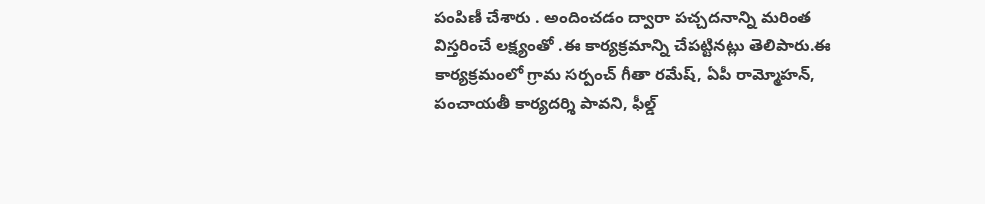పంపిణీ చేశారు . అందించడం ద్వారా పచ్చదనాన్ని మరింత విస్తరించే లక్ష్యంతో .ఈ కార్యక్రమాన్ని చేపట్టినట్లు తెలిపారు.ఈ కార్యక్రమంలో గ్రామ సర్పంచ్ గీతా రమేష్, ఏపీ రామ్మోహన్, పంచాయతీ కార్యదర్శి పావని, ఫీల్డ్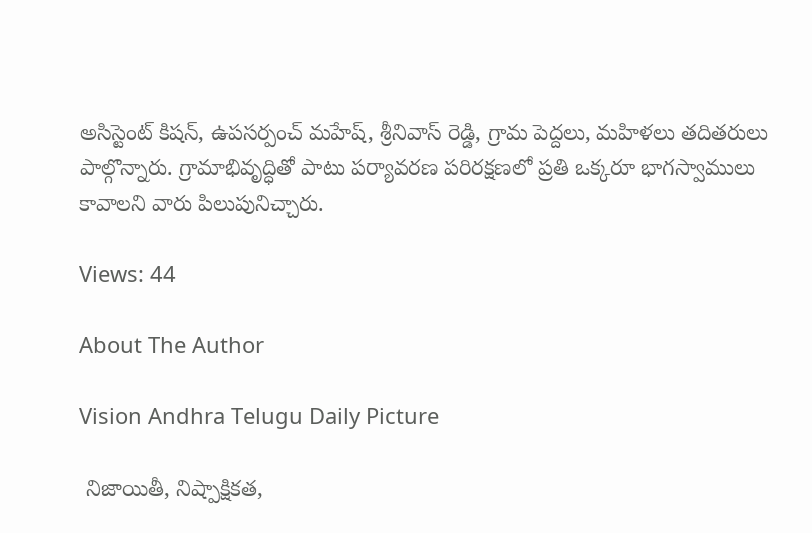అసిస్టెంట్ కిషన్, ఉపసర్పంచ్ మహేష్, శ్రీనివాస్ రెడ్డి, గ్రామ పెద్దలు, మహిళలు తదితరులు పాల్గొన్నారు. గ్రామాభివృద్ధితో పాటు పర్యావరణ పరిరక్షణలో ప్రతి ఒక్కరూ భాగస్వాములు కావాలని వారు పిలుపునిచ్చారు.

Views: 44

About The Author

Vision Andhra Telugu Daily Picture

 నిజాయితీ, నిష్పాక్షికత,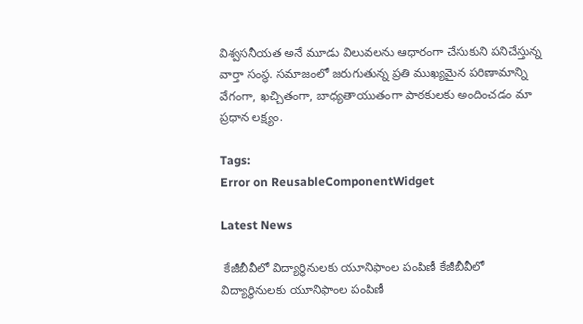విశ్వసనీయత అనే మూడు విలువలను ఆధారంగా చేసుకుని పనిచేస్తున్న  వార్తా సంస్థ. సమాజంలో జరుగుతున్న ప్రతి ముఖ్యమైన పరిణామాన్ని వేగంగా, ఖచ్చితంగా, బాధ్యతాయుతంగా పాఠకులకు అందించడం మా ప్రధాన లక్ష్యం.

Tags:
Error on ReusableComponentWidget

Latest News

 కేజీబీవీలో విద్యార్థినులకు యూనిఫాంల పంపిణీ కేజీబీవీలో విద్యార్థినులకు యూనిఫాంల పంపిణీ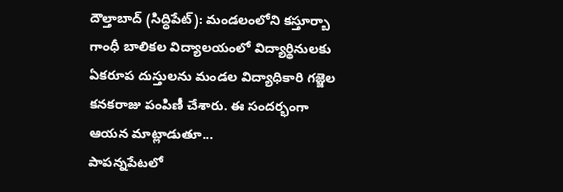దౌల్తాబాద్ (సిద్ధిపేట్): మండలంలోని కస్తూర్బా గాంధీ బాలికల విద్యాలయంలో విద్యార్థినులకు ఏకరూప దుస్తులను మండల విద్యాధికారి గజ్జెల కనకరాజు పంపిణీ చేశారు. ఈ సందర్భంగా ఆయన మాట్లాడుతూ...
పాపన్నపేటలో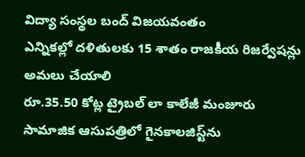విద్యా సంస్థల బంద్ విజయవంతం
ఎన్నికల్లో దళితులకు 15 శాతం రాజకీయ రిజర్వేషన్లు అమలు చేయాలి
రూ.35.50 కోట్ల ట్రైబల్ లా కాలేజీ మంజూరు
సామాజిక ఆసుపత్రిలో గైనకాలజిస్ట్‌ను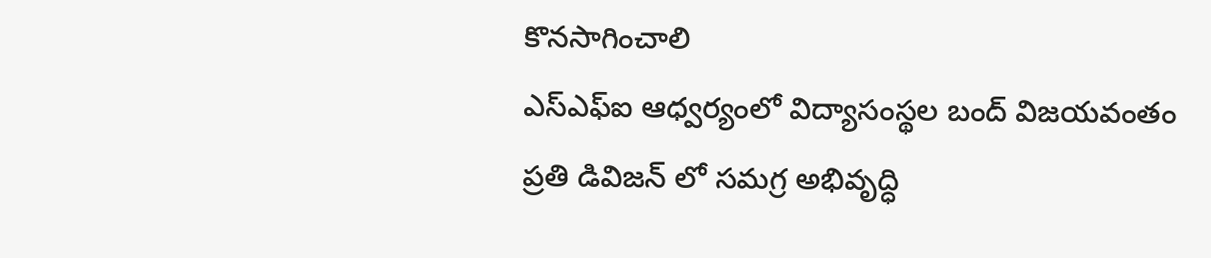కొనసాగించాలి
ఎస్ఎఫ్ఐ ఆధ్వర్యంలో విద్యాసంస్థల బంద్ విజయవంతం
ప్రతి డివిజన్ లో సమగ్ర అభివృద్ధి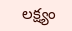లక్ష్యం